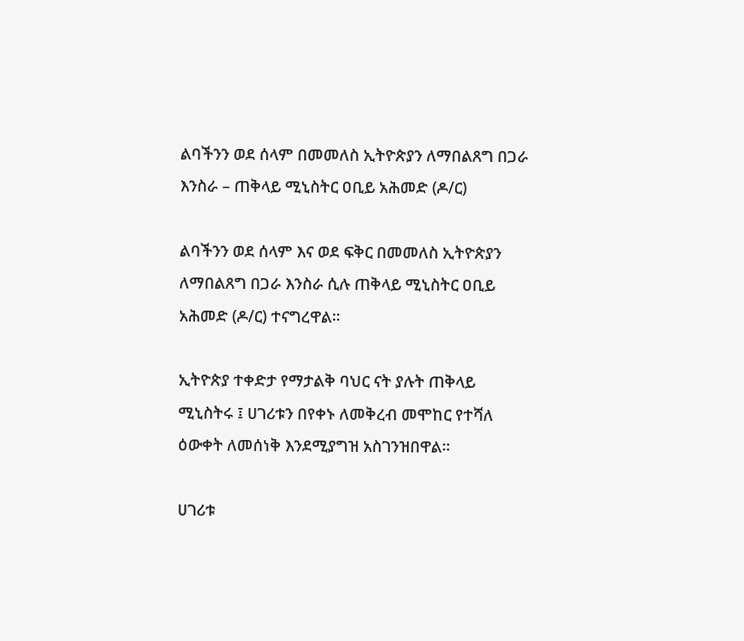ልባችንን ወደ ሰላም በመመለስ ኢትዮጵያን ለማበልጸግ በጋራ እንስራ – ጠቅላይ ሚኒስትር ዐቢይ አሕመድ (ዶ/ር)

ልባችንን ወደ ሰላም እና ወደ ፍቅር በመመለስ ኢትዮጵያን ለማበልጸግ በጋራ እንስራ ሲሉ ጠቅላይ ሚኒስትር ዐቢይ አሕመድ (ዶ/ር) ተናግረዋል፡፡

ኢትዮጵያ ተቀድታ የማታልቅ ባህር ናት ያሉት ጠቅላይ ሚኒስትሩ ፤ ሀገሪቱን በየቀኑ ለመቅረብ መሞከር የተሻለ ዕውቀት ለመሰነቅ እንደሚያግዝ አስገንዝበዋል፡፡

ሀገሪቱ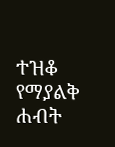ተዝቆ የማያልቅ ሐብት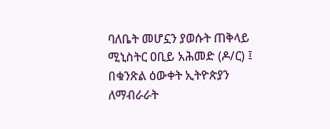ባለቤት መሆኗን ያወሱት ጠቅላይ ሚኒስትር ዐቢይ አሕመድ (ዶ/ር) ፤ በቁንጽል ዕውቀት ኢትዮጵያን ለማብራራት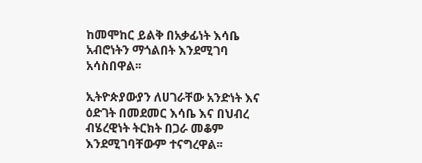ከመሞከር ይልቅ በአቃፊነት እሳቤ አብሮነትን ማጎልበት እንደሚገባ አሳስበዋል፡፡

ኢትዮጵያውያን ለሀገራቸው አንድነት እና ዕድገት በመደመር እሳቤ እና በህብረ ብሄረዊነት ትርክት በጋራ መቆም እንደሚገባቸውም ተናግረዋል፡፡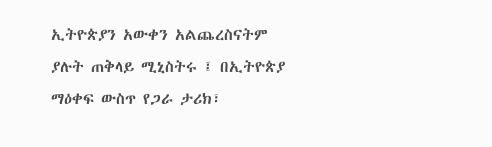ኢትዮጵያን አውቀን አልጨረስናትም ያሉት ጠቅላይ ሚኒስትሩ ፤ በኢትዮጵያ ማዕቀፍ ውስጥ የጋራ ታሪክ፣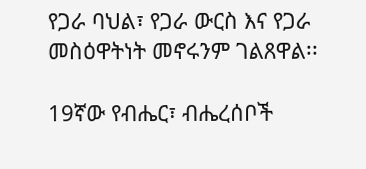የጋራ ባህል፣ የጋራ ውርስ እና የጋራ መስዕዋትነት መኖሩንም ገልጸዋል፡፡

19ኛው የብሔር፣ ብሔረሰቦች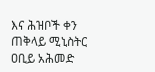እና ሕዝቦች ቀን ጠቅላይ ሚኒስትር ዐቢይ አሕመድ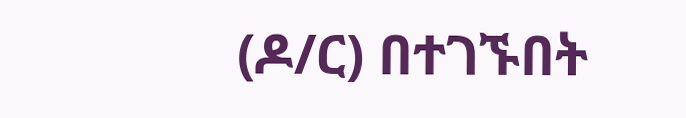(ዶ/ር) በተገኙበት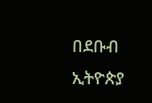በደቡብ ኢትዮጵያ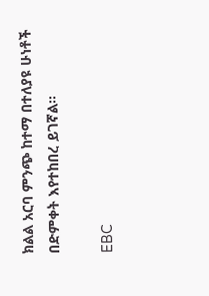ክልል አርባ ምንጭ ከተማ በተለያዩ ሁነቶች በድምቀት እየተከበረ ይገኛል።

EBC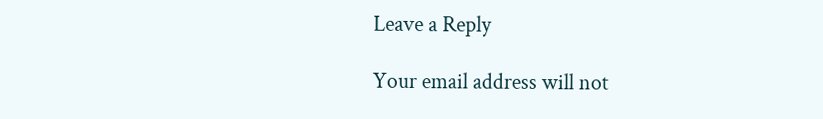Leave a Reply

Your email address will not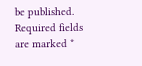be published. Required fields are marked *